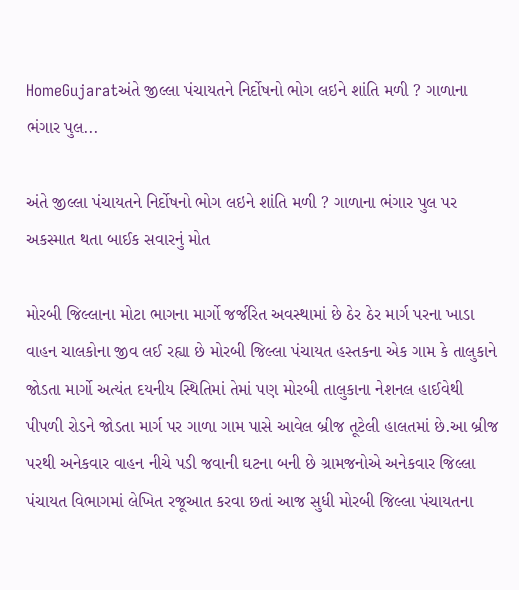HomeGujaratઅંતે જીલ્લા પંચાયતને નિર્દોષનો ભોગ લઇને શાંતિ મળી ? ગાળાના ભંગાર પુલ...

અંતે જીલ્લા પંચાયતને નિર્દોષનો ભોગ લઇને શાંતિ મળી ? ગાળાના ભંગાર પુલ પર અકસ્માત થતા બાઈક સવારનું મોત

મોરબી જિલ્લાના મોટા ભાગના માર્ગો જર્જરિત અવસ્થામાં છે ઠેર ઠેર માર્ગ પરના ખાડા વાહન ચાલકોના જીવ લઈ રહ્યા છે મોરબી જિલ્લા પંચાયત હસ્તકના એક ગામ કે તાલુકાને જોડતા માર્ગો અત્યંત દયનીય સ્થિતિમાં તેમાં પણ મોરબી તાલુકાના નેશનલ હાઈવેથી પીપળી રોડને જોડતા માર્ગ પર ગાળા ગામ પાસે આવેલ બ્રીજ તૂટેલી હાલતમાં છે.આ બ્રીજ પરથી અનેકવાર વાહન નીચે પડી જવાની ઘટના બની છે ગ્રામજનોએ અનેકવાર જિલ્લા પંચાયત વિભાગમાં લેખિત રજૂઆત કરવા છતાં આજ સુધી મોરબી જિલ્લા પંચાયતના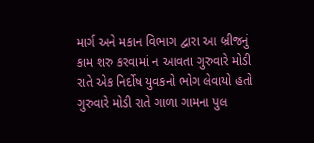માર્ગ અને મકાન વિભાગ દ્વારા આ બ્રીજનું કામ શરુ કરવામાં ન આવતા ગુરુવારે મોડી રાતે એક નિર્દોષ યુવકનો ભોગ લેવાયો હતો ગુરુવારે મોડી રાતે ગાળા ગામના પુલ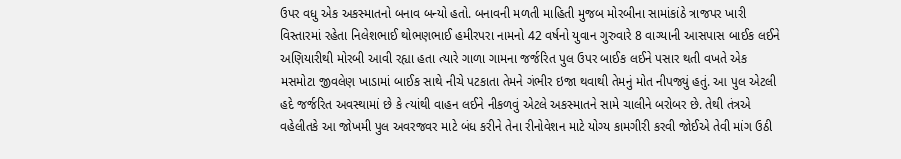ઉપર વધુ એક અકસ્માતનો બનાવ બન્યો હતો. બનાવની મળતી માહિતી મુજબ મોરબીના સામાંકાંઠે ત્રાજપર ખારી વિસ્તારમાં રહેતા નિલેશભાઈ થોભણભાઈ હમીરપરા નામનો 42 વર્ષનો યુવાન ગુરુવારે 8 વાગ્યાની આસપાસ બાઈક લઈને અણિયારીથી મોરબી આવી રહ્યા હતા ત્યારે ગાળા ગામના જર્જરિત પુલ ઉપર બાઈક લઈને પસાર થતી વખતે એક મસમોટા જીવલેણ ખાડામાં બાઈક સાથે નીચે પટકાતા તેમને ગંભીર ઇજા થવાથી તેમનું મોત નીપજ્યું હતું. આ પુલ એટલી હદે જર્જરિત અવસ્થામાં છે કે ત્યાંથી વાહન લઈને નીકળવું એટલે અકસ્માતને સામે ચાલીને બરોબર છે. તેથી તંત્રએ વહેલીતકે આ જોખમી પુલ અવરજવર માટે બંધ કરીને તેના રીનોવેશન માટે યોગ્ય કામગીરી કરવી જોઈએ તેવી માંગ ઉઠી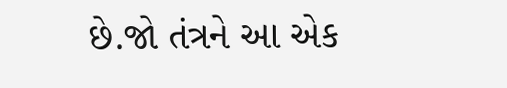છે.જો તંત્રને આ એક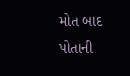મોત બાદ પોતાની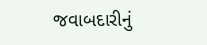જવાબદારીનું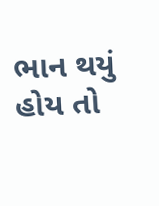ભાન થયું હોય તો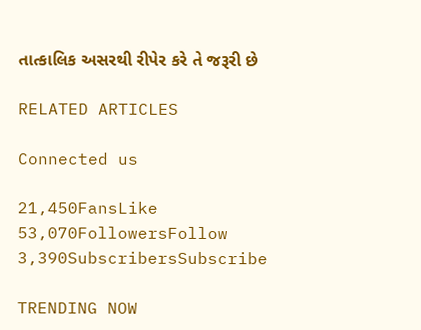તાત્કાલિક અસરથી રીપેર કરે તે જરૂરી છે

RELATED ARTICLES

Connected us

21,450FansLike
53,070FollowersFollow
3,390SubscribersSubscribe

TRENDING NOW